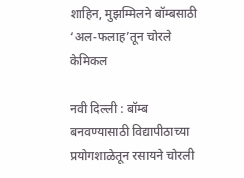शाहिन, मुझम्मिलने बॉम्बसाठी ‘अल-फलाह’तून चोरले केमिकल

नवी दिल्ली : बॉम्ब बनवण्यासाठी विद्यापीठाच्या प्रयोगशाळेतून रसायने चोरली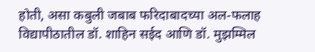होती, असा कबुली जबाब फरिदाबादच्या अल-फलाह विद्यापीठातील डॉ. शाहिन सईद आणि डॉ. मुझम्मिल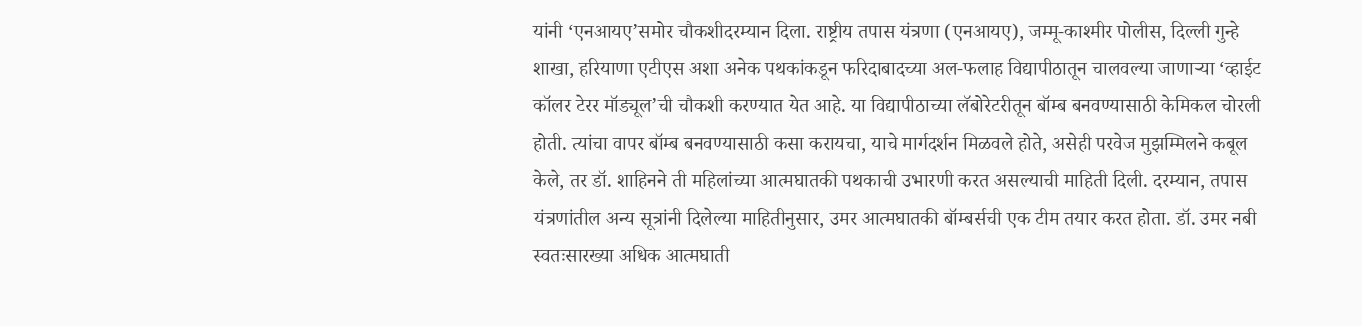यांनी ‘एनआयए’समोर चौकशीदरम्यान दिला. राष्ट्रीय तपास यंत्रणा (एनआयए), जम्मू-काश्मीर पोलीस, दिल्ली गुन्हे शाखा, हरियाणा एटीएस अशा अनेक पथकांकडून फरिदाबादच्या अल-फलाह विद्यापीठातून चालवल्या जाणाऱ्या ‘व्हाईट कॉलर टेरर मॉड्यूल’ची चौकशी करण्यात येत आहे. या विद्यापीठाच्या लॅबोरेटरीतून बॉम्ब बनवण्यासाठी केमिकल चोरली होती. त्यांचा वापर बॉम्ब बनवण्यासाठी कसा करायचा, याचे मार्गदर्शन मिळवले होते, असेही परवेज मुझम्मिलने कबूल केले, तर डॉ. शाहिनने ती महिलांच्या आत्मघातकी पथकाची उभारणी करत असल्याची माहिती दिली. दरम्यान, तपास यंत्रणांतील अन्य सूत्रांनी दिलेल्या माहितीनुसार, उमर आत्मघातकी बॉम्बर्सची एक टीम तयार करत होता. डॉ. उमर नबी स्वतःसारख्या अधिक आत्मघाती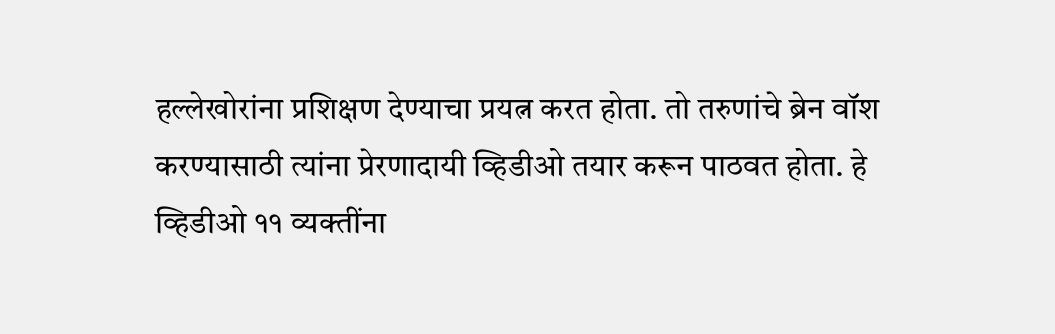हल्लेखोरांना प्रशिक्षण देण्याचा प्रयत्न करत होता. तो तरुणांचे ब्रेन वॉश करण्यासाठी त्यांना प्रेरणादायी व्हिडीओ तयार करून पाठवत होता. हे व्हिडीओ ११ व्यक्तींना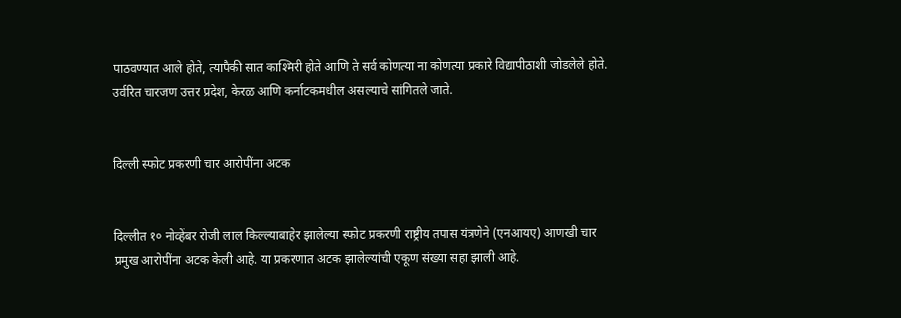पाठवण्यात आले होते, त्यापैकी सात काश्मिरी होते आणि ते सर्व कोणत्या ना कोणत्या प्रकारे विद्यापीठाशी जोडलेले होते. उर्वरित चारजण उत्तर प्रदेश, केरळ आणि कर्नाटकमधील असल्याचे सांगितले जाते.


दिल्ली स्फोट प्रकरणी चार आरोपींना अटक


दिल्लीत १० नोव्हेंबर रोजी लाल किल्ल्याबाहेर झालेल्या स्फोट प्रकरणी राष्ट्रीय तपास यंत्रणेने (एनआयए) आणखी चार प्रमुख आरोपींना अटक केली आहे. या प्रकरणात अटक झालेल्यांची एकूण संख्या सहा झाली आहे.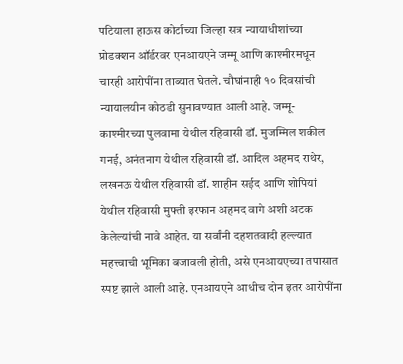पटियाला हाऊस कोर्टाच्या जिल्हा सत्र न्यायाधीशांच्या प्रोडक्शन ऑर्डरवर एनआयएने जम्मू आणि काश्मीरमधून चारही आरोपींना ताब्यात घेतले. चौघांनाही १० दिवसांची न्यायालयीन कोठडी सुनावण्यात आली आहे. जम्मू- काश्मीरच्या पुलवामा येथील रहिवासी डॉ. मुजम्मिल शकील गनई, अनंतनाग येथील रहिवासी डॉ. आदिल अहमद राथेर, लखनऊ येथील रहिवासी डॉ. शाहीन सईद आणि शोपियां येथील रहिवासी मुफ्ती इरफान अहमद वागे अशी अटक केलेल्यांची नावे आहेत. या सर्वांनी दहशतवादी हल्ल्यात महत्त्वाची भूमिका बजावली होती, असे एनआयएच्या तपासात स्पष्ट झाले आली आहे. एनआयएने आधीच दोन इतर आरोपींना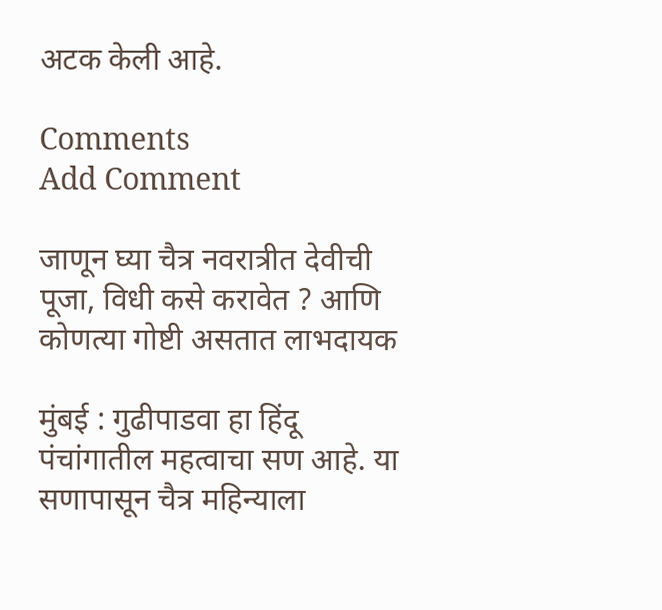अटक केली आहे.

Comments
Add Comment

जाणून घ्या चैत्र नवरात्रीत देवीची पूजा, विधी कसे करावेत ? आणि कोणत्या गोष्टी असतात लाभदायक

मुंबई : गुढीपाडवा हा हिंदू पंचांगातील महत्वाचा सण आहे. या सणापासून चैत्र महिन्याला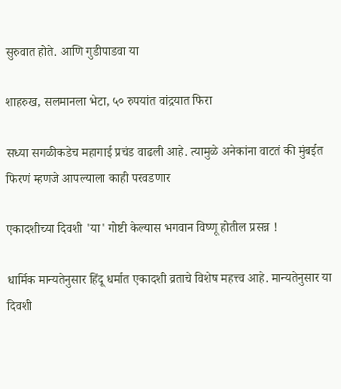सुरुवात होते. आणि गुडीपाडवा या

शाहरुख, सलमानला भेटा, ५० रुपयांत वांद्रयात फिरा

सध्या सगळीकडेच महागाई प्रचंड वाढली आहे. त्यामुळे अनेकांना वाटतं की मुंबईत फिरणं म्हणजे आपल्याला काही परवडणार

एकादशीच्या दिवशी 'या' गोष्टी केल्यास भगवान विष्णू होतील प्रसन्न !

धार्मिक मान्यतेनुसार हिंदू धर्मात एकादशी व्रताचे विशेष महत्त्व आहे. मान्यतेनुसार या दिवशी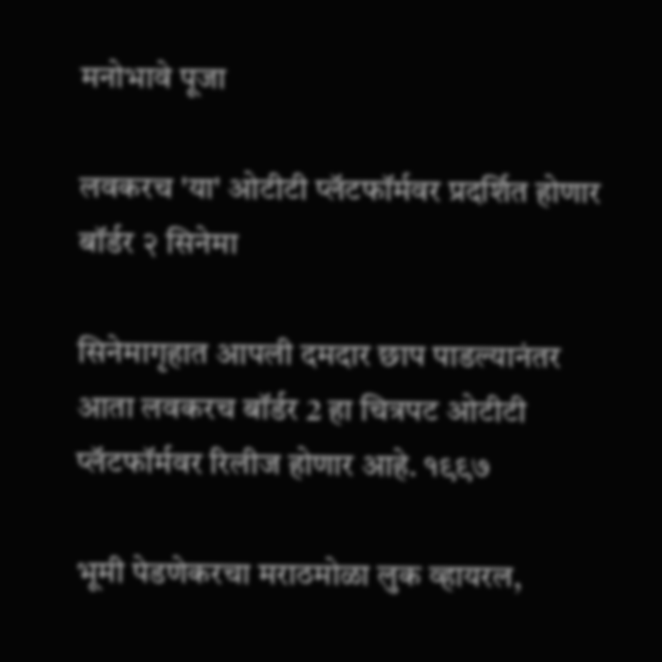मनोभावे पूजा

लवकरच 'या' ओटीटी प्लॅटफॉर्मवर प्रदर्शित होणार बॉर्डर २ सिनेमा

सिनेमागृहात आपली दमदार छाप पाडल्यानंतर आता लवकरच बॉर्डर 2 हा चित्रपट ओटीटी प्लॅटफॉर्मवर रिलीज होणार आहे. १९९७

भूमी पेडणेकरचा मराठमोळा लुक व्हायरल,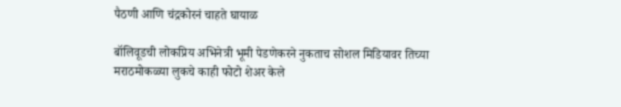पैठणी आणि चंद्रकोरनं चाहते घायाळ

बॉलिवूडची लोकप्रिय अभिनेत्री भूमी पेडणेकरने नुकताच सोशल मिडियावर तिच्या मराठमोकळ्या लुकचे काही फोटो शेअर केले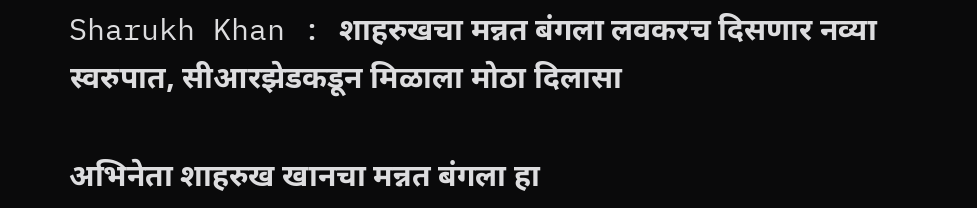Sharukh Khan : शाहरुखचा मन्नत बंगला लवकरच दिसणार नव्या स्वरुपात, सीआरझेडकडून मिळाला मोठा दिलासा

अभिनेता शाहरुख खानचा मन्नत बंगला हा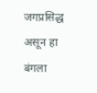जगप्रसिद्ध असून हा बंगला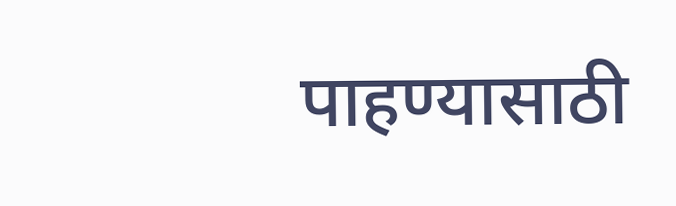पाहण्यासाठी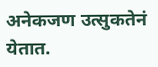अनेकजण उत्सुकतेनं येतात.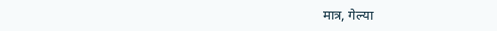मात्र, गेल्या